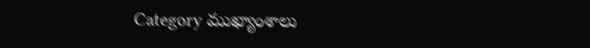Category ముఖ్యాంశాలు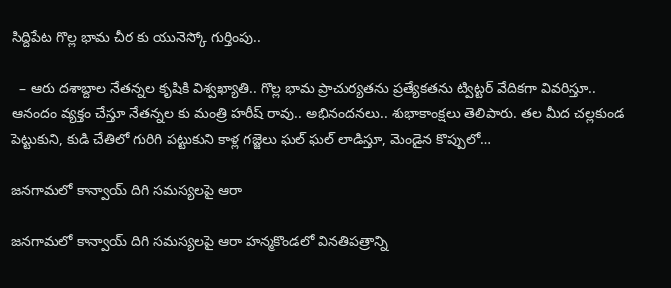సిద్దిపేట గొల్ల భామ చీర కు యునెస్కో గుర్తింపు..

  – ఆరు దశాబ్దాల నేతన్నల కృషికి విశ్వఖ్యాతి.. గొల్ల భామ ప్రాచుర్యతను ప్రత్యేకతను ట్విట్టర్ వేదికగా వివరిస్తూ.. ఆనందం వ్యక్తం చేస్తూ నేతన్నల కు మంత్రి హరీష్ రావు.. అభినందనలు.. శుభాకాంక్షలు తెలిపారు. తల మీద చల్లకుండ పెట్టుకుని, కుడి చేతిలో గురిగి పట్టుకుని కాళ్ల గజ్జెలు ఘల్‌ ఘల్‌ లాడిస్తూ, మెండైన కొప్పులో…

జనగామలో కాన్వాయ్‌ ‌దిగి సమస్యలపై ఆరా

జనగామలో కాన్వాయ్‌ ‌దిగి సమస్యలపై ఆరా హన్మకొండలో వినతిపత్రాన్ని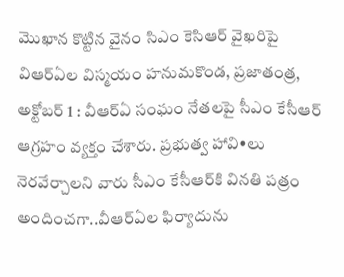మొఖాన కొట్టిన వైనం సిఎం కెసిఆర్‌ ‌వైఖరిపై విఆర్‌ఏల విస్మయం హనుమకొండ, ప్రజాతంత్ర, అక్టోబర్‌ 1 : వీఆర్‌ఏ ‌సంఘం నేతలపై సీఎం కేసీఆర్‌ ఆ‌గ్రహం వ్యక్తం చేశారు. ప్రభుత్వ హావి•లు నెరవేర్చాలని వారు సీఎం కేసీఆర్‌కి వినతి పత్రం అందించగా..వీఆర్‌ఏల ఫిర్యాదును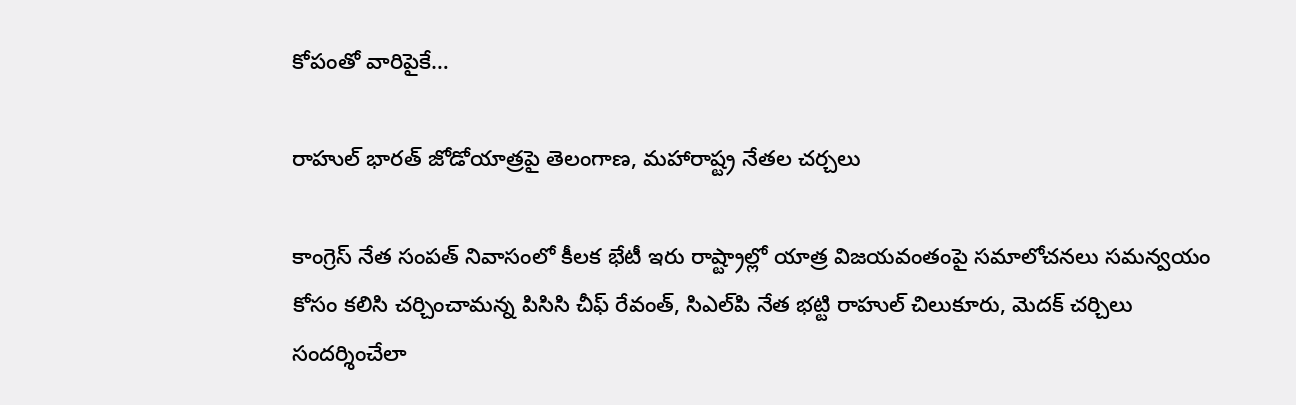కోపంతో వారిపైకే…

రాహుల్‌ ‌భారత్‌ ‌జోడోయాత్రపై తెలంగాణ, మహారాష్ట్ర నేతల చర్చలు

కాంగ్రెస్‌ ‌నేత సంపత్‌ ‌నివాసంలో కీలక భేటీ ఇరు రాష్ట్రాల్లో యాత్ర విజయవంతంపై సమాలోచనలు సమన్వయం కోసం కలిసి చర్చించామన్న పిసిసి చీఫ్‌ ‌రేవంత్‌, సిఎల్‌పి నేత భట్టి రాహుల్‌ ‌చిలుకూరు, మెదక్‌ ‌చర్చిలు సందర్శించేలా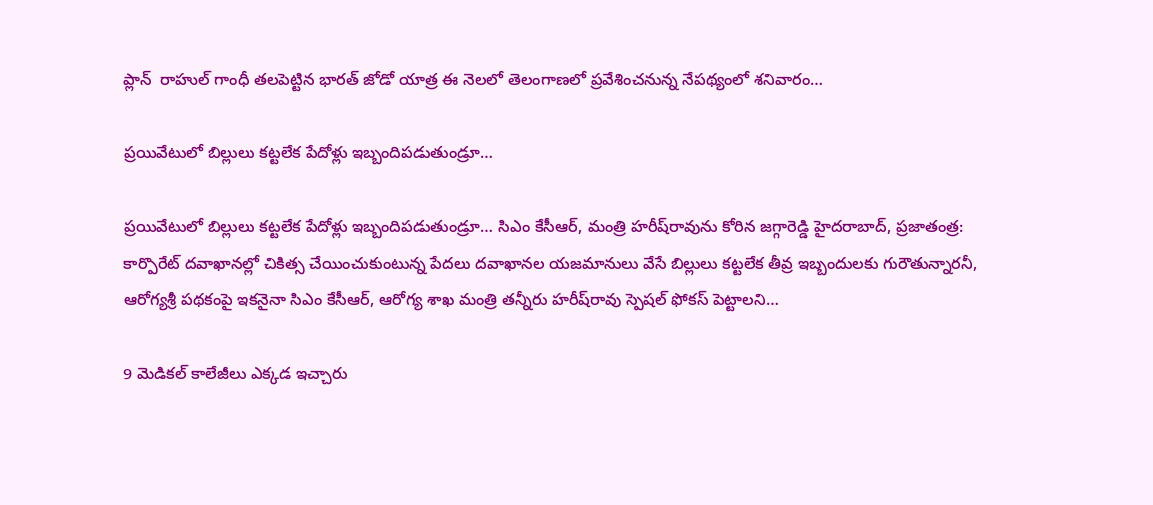ప్లాన్‌ ‌ ‌రాహుల్‌ ‌గాంధీ తలపెట్టిన భారత్‌ ‌జోడో యాత్ర ఈ నెలలో తెలంగాణలో ప్రవేశించనున్న నేపథ్యంలో శనివారం…

ప్రయివేటులో బిల్లులు కట్టలేక పేదోళ్లు ఇబ్బందిపడుతుండ్రూ…

ప్రయివేటులో బిల్లులు కట్టలేక పేదోళ్లు ఇబ్బందిపడుతుండ్రూ… సిఎం కేసీఆర్‌, మంత్రి హరీష్‌రావును కోరిన జగ్గారెడ్డి హైదరాబాద్‌, ప్రజాతంత్ర:  కార్పొరేట్‌ ‌దవాఖానల్లో చికిత్స చేయించుకుంటున్న పేదలు దవాఖానల యజమానులు వేసే బిల్లులు కట్టలేక తీవ్ర ఇబ్బందులకు గురౌతున్నారనీ, ఆరోగ్యశ్రీ పథకంపై ఇకనైనా సిఎం కేసీఆర్‌, ఆరోగ్య శాఖ మంత్రి తన్నీరు హరీష్‌రావు స్పెషల్‌ ‌ఫోకస్‌ ‌పెట్టాలని…

9 మెడికల్‌ ‌కాలేజీలు ఎక్కడ ఇచ్చారు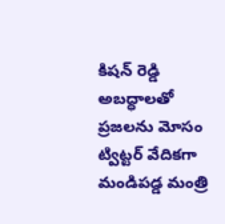కిషన్‌ ‌రెడ్డి అబద్ధాలతో ప్రజలను మోసం ట్విట్టర్‌ ‌వేదికగా మండిపడ్డ మంత్రి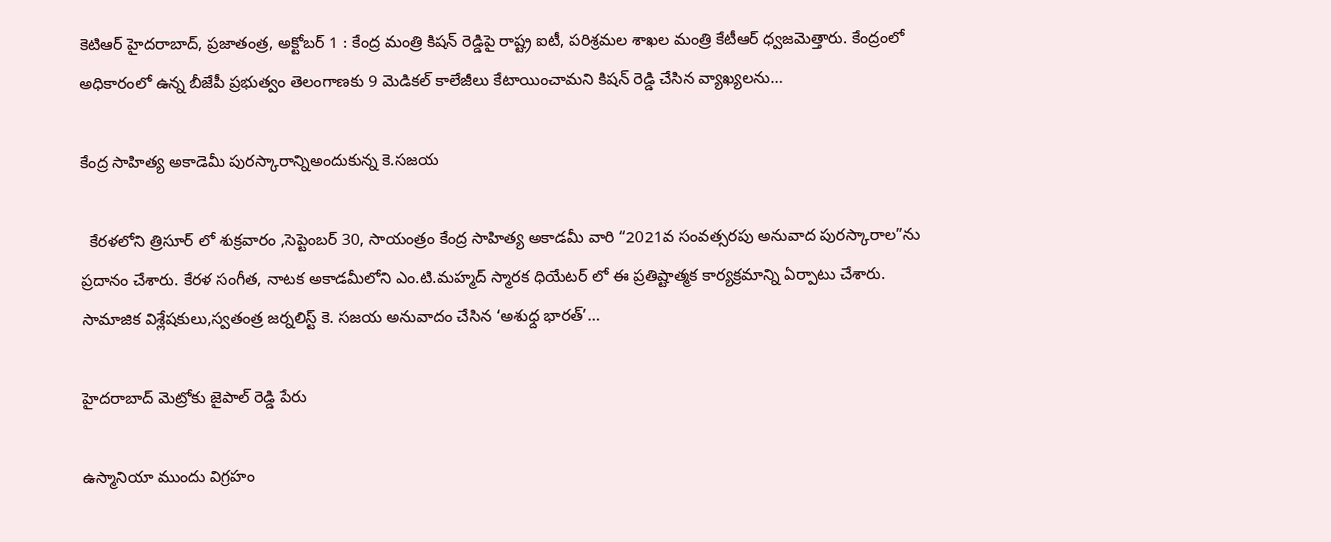కెటిఆర్‌ ‌హైదరాబాద్‌, ప్రజాతంత్ర, అక్టోబర్‌ 1 : కేంద్ర మంత్రి కిషన్‌ ‌రెడ్డిపై రాష్ట్ర ఐటీ, పరిశ్రమల శాఖల మంత్రి కేటీఆర్‌ ‌ధ్వజమెత్తారు. కేంద్రంలో అధికారంలో ఉన్న బీజేపీ ప్రభుత్వం తెలంగాణకు 9 మెడికల్‌ ‌కాలేజీలు కేటాయించామని కిషన్‌ ‌రెడ్డి చేసిన వ్యాఖ్యలను…

కేంద్ర సాహిత్య అకాడెమీ పురస్కారాన్నిఅందుకున్న కె.సజయ

  కేరళలోని త్రిసూర్ లో శుక్రవారం ,సెప్టెంబర్ 30, సాయంత్రం కేంద్ర సాహిత్య అకాడమీ వారి “2021వ సంవత్సరపు అనువాద పురస్కారాల”ను ప్రదానం చేశారు. కేరళ సంగీత, నాటక అకాడమీలోని ఎం.టి.మహ్మద్ స్మారక ధియేటర్ లో ఈ ప్రతిష్టాత్మక కార్యక్రమాన్ని ఏర్పాటు చేశారు. సామాజిక విశ్లేషకులు,స్వతంత్ర జర్నలిస్ట్ కె. సజయ అనువాదం చేసిన ‘అశుధ్ద భారత్’…

హైదరాబాద్‌ ‌మెట్రోకు జైపాల్‌ ‌రెడ్డి పేరు

ఉస్మానియా ముందు విగ్రహం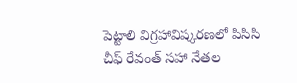పెట్టాలి విగ్రహావిష్కరణలో పిసిసి చీఫ్‌ ‌రేవంత్‌ ‌సహా నేతల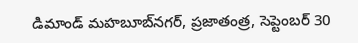డిమాండ్‌ మహబూబ్‌నగర్‌, ప్రజాతంత్ర, సెప్టెంబర్‌ 30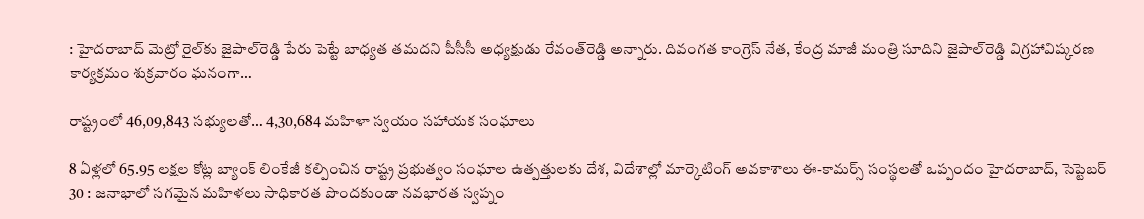: హైదరాబాద్‌ ‌మెట్రో రైల్‌కు జైపాల్‌రెడ్డి పేరు పెట్టే బాధ్యత తమదని పీసీసీ అధ్యక్షుడు రేవంత్‌రెడ్డి అన్నారు. దివంగత కాంగ్రెస్‌ ‌నేత, కేంద్ర మాజీ మంత్రి సూదిని జైపాల్‌రెడ్డి విగ్రహావిష్కరణ కార్యక్రమం శుక్రవారం ఘనంగా…

రాష్ట్రంలో 46,09,843 సభ్యులతో… 4,30,684 మహిళా స్వయం సహాయక సంఘాలు

8 ఏళ్లలో 65.95 లక్షల కోట్ల బ్యాంక్‌ ‌లింకేజీ కల్పించిన రాష్ట్ర ప్రభుత్వం సంఘాల ఉత్పత్తులకు దేశ, విదేశాల్లో మార్కెటింగ్‌ అవకాశాలు ఈ-కామర్స్ ‌సంస్థలతో ఒప్పందం హైదరాబాద్‌, సెప్టెబర్‌ 30 : జనాభాలో సగమైన మహిళలు సాధికారత పొందకుండా నవభారత స్వప్నం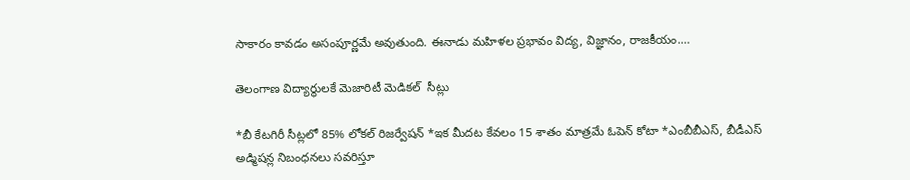సాకారం కావడం అసంపూర్ణమే అవుతుంది. ఈనాడు మహిళల ప్రభావం విద్య, విజ్ఞానం, రాజకీయం.…

తెలంగాణ విద్యార్థులకే మెజారిటీ మెడికల్  సీట్లు

*బీ కేటగిరీ సీట్లలో 85% లోకల్ రిజర్వేషన్ *ఇక మీదట కేవలం 15 శాతం మాత్రమే ఓపెన్ కోటా *ఎంబీబీఎస్‌, బీడీఎస్ అడ్మిషన్ల నిబంధ‌న‌లు స‌వ‌రిస్తూ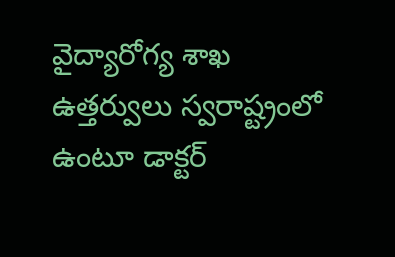వైద్యారోగ్య శాఖ ఉత్త‌ర్వులు స్వరాష్ట్రంలో ఉంటూ డాక్ట‌ర్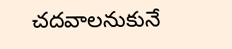చ‌దవాల‌నుకునే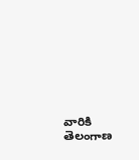వారికి తెలంగాణ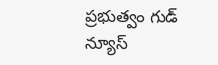ప్ర‌భుత్వం గుడ్ న్యూస్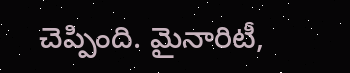చెప్పింది. మైనారిటీ,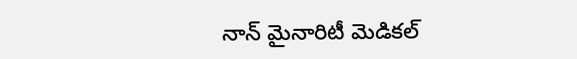నాన్ మైనారిటీ మెడికల్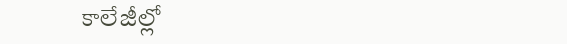కాలేజీల్లో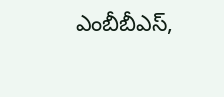ఎంబీబీఎస్‌,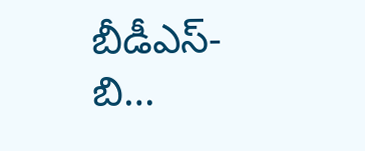బీడీఎస్- బి…